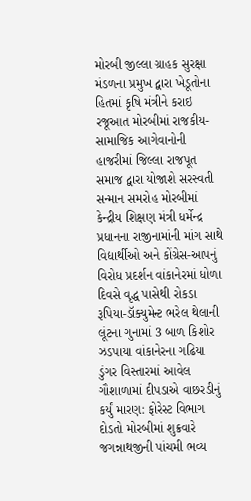મોરબી જીલ્લા ગ્રાહક સુરક્ષા મંડળના પ્રમુખ દ્વારા ખેડૂતોના હિતમાં કૃષિ મંત્રીને કરાઇ રજૂઆત મોરબીમાં રાજકીય-સામાજિક આગેવાનોની હાજરીમાં જિલ્લા રાજપૂત સમાજ દ્વારા યોજાશે સરસ્વતી સન્માન સમરોહ મોરબીમાં કેન્દ્રીય શિક્ષણ મંત્રી ધર્મેન્દ્ર પ્રધાનના રાજીનામાંની માંગ સાથે વિદ્યાર્થીઓ અને કોંગ્રેસ-આપનું વિરોધ પ્રદર્શન વાંકાનેરમાં ધોળા દિવસે વૃદ્ધ પાસેથી રોકડા રૂપિયા-ડૉક્યુમેન્ટ ભરેલ થેલાની લૂંટના ગુનામાં 3 બાળ કિશોર ઝડપાયા વાંકાનેરના ગઢિયા ડુંગર વિસ્તારમાં આવેલ ગૌશાળામાં દીપડાએ વાછરડીનું કર્યું મારણ: ફોરેસ્ટ વિભાગ દોડતો મોરબીમાં શુક્રવારે જગન્નાથજીની પાંચમી ભવ્ય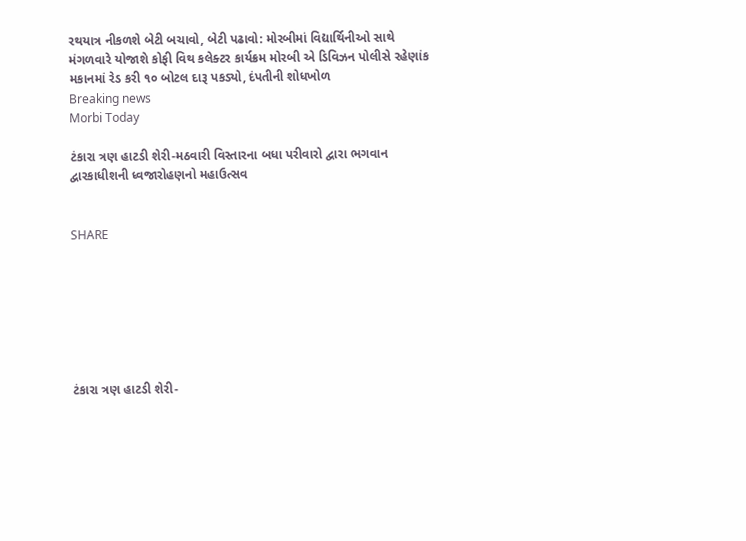રથયાત્ર નીકળશે બેટી બચાવો, બેટી પઢાવો: મોરબીમાં વિદ્યાર્થિનીઓ સાથે મંગળવારે યોજાશે કોફી વિથ કલેક્ટર કાર્યક્રમ મોરબી એ ડિવિઝન પોલીસે રહેણાંક મકાનમાં રેડ કરી ૧૦ બોટલ દારૂ પકડ્યો, દંપતીની શોધખોળ
Breaking news
Morbi Today

ટંકારા ત્રણ હાટડી શેરી-મઠવારી વિસ્તારના બધા પરીવારો દ્વારા ભગવાન દ્વારકાધીશની ધ્વજારોહણનો મહાઉત્સવ


SHARE







ટંકારા ત્રણ હાટડી શેરી-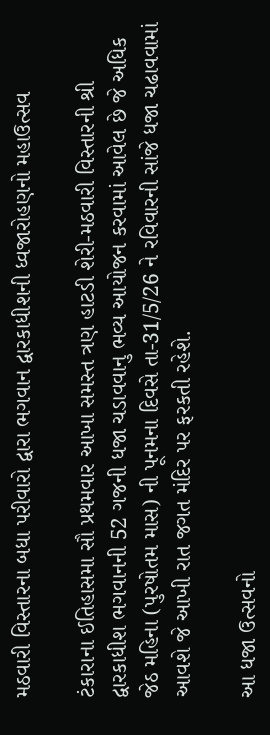મઠવારી વિસ્તારના બધા પરીવારો દ્વારા ભગવાન દ્વારકાધીશની ધ્વજારોહણનો મહાઉત્સવ

ટંકારાના ઈતિહાસમા સૌ પ્રથમવાર આખા સમસ્ત ત્રણ હાટડી શેરી-મઠવારી વિસ્તારની શ્રી દ્વારકાધીશ ભગવાનની 52 ગજની ધજા ચડાવવાનુ ભવ્ય આયોજન કરવામાં આવેલ છે જે અધિક જેઠ મહિના (પુરષોતમ માસ) ની પૂનમના દિવસે તા-31/5/26 ને રવિવારની સાંજે ધજા ચઢાવવામાં આવશે જે આખી રાત જગત મંદિર પર ફરકતી રહેશે.

આ ધજા ઉત્સવનો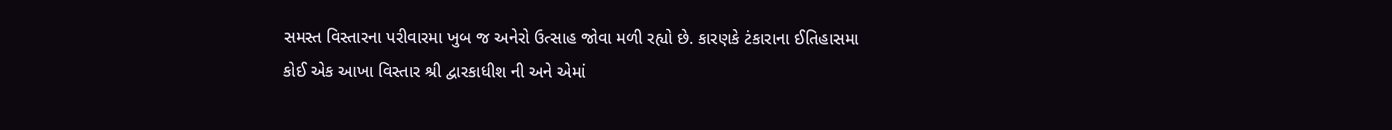સમસ્ત વિસ્તારના પરીવારમા ખુબ જ અનેરો ઉત્સાહ જોવા મળી રહ્યો છે. કારણકે ટંકારાના ઈતિહાસમા કોઈ એક આખા વિસ્તાર શ્રી દ્વારકાધીશ ની અને એમાં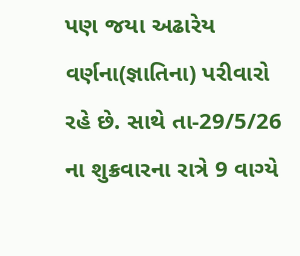પણ જયા અઢારેય વર્ણના(જ્ઞાતિના) પરીવારો રહે છે. સાથે તા-29/5/26 ના શુક્રવારના રાત્રે 9 વાગ્યે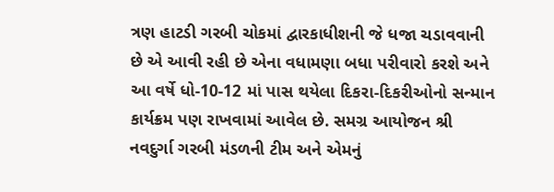ત્રણ હાટડી ગરબી ચોકમાં દ્વારકાધીશની જે ધજા ચડાવવાની છે એ આવી રહી છે એના વધામણા બધા પરીવારો કરશે અને આ વર્ષે ધો-10-12 માં પાસ થયેલા દિકરા-દિકરીઓનો સન્માન કાર્યક્રમ પણ રાખવામાં આવેલ છે. સમગ્ર આયોજન શ્રી નવદુર્ગા ગરબી મંડળની ટીમ અને એમનું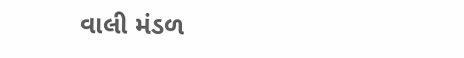વાલી મંડળ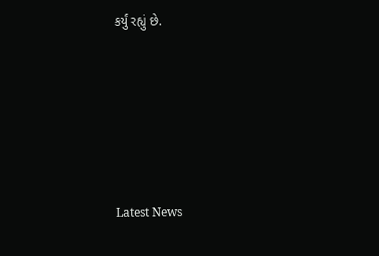કર્યું રહ્યું છે.






Latest News